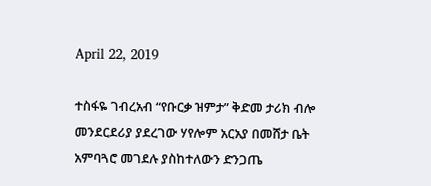April 22, 2019

ተስፋዬ ገብረአብ “የቡርቃ ዝምታ” ቅድመ ታሪክ ብሎ መንደርደሪያ ያደረገው ሃየሎም አርአያ በመሸታ ቤት አምባጓሮ መገደሉ ያስከተለውን ድንጋጤ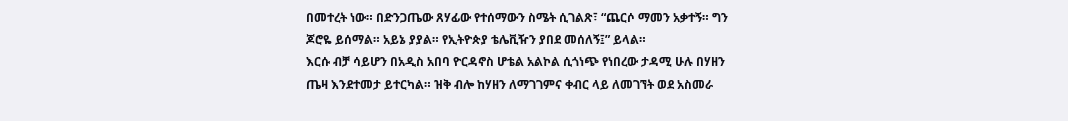በመተረት ነው። በድንጋጤው ጸሃፊው የተሰማውን ስሜት ሲገልጽ፣ “ጨርሶ ማመን አቃተኝ። ግን ጆሮዬ ይሰማል። አይኔ ያያል። የኢትዮጵያ ቴሌቪዥን ያበደ መሰለኝ፤” ይላል።
እርሱ ብቻ ሳይሆን በአዲስ አበባ ዮርዳኖስ ሆቴል አልኮል ሲጎነጭ የነበረው ታዳሚ ሁሉ በሃዘን ጤዛ እንደተመታ ይተርካል። ዝቅ ብሎ ከሃዘን ለማገገምና ቀብር ላይ ለመገኘት ወደ አስመራ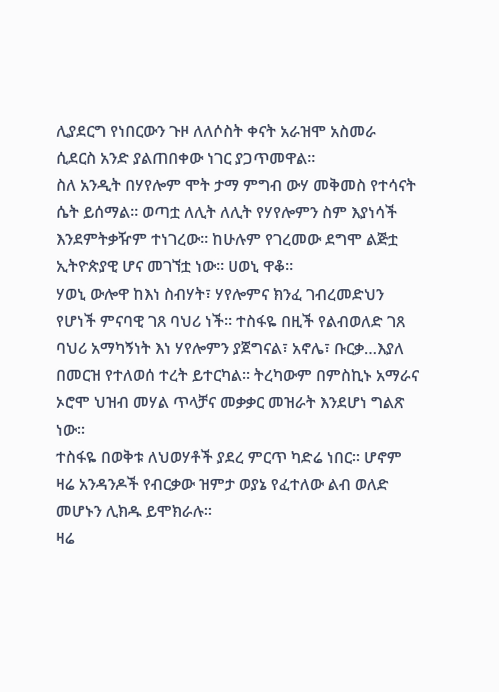ሊያደርግ የነበርውን ጉዞ ለለሶስት ቀናት አራዝሞ አስመራ ሲደርስ አንድ ያልጠበቀው ነገር ያጋጥመዋል።
ስለ አንዲት በሃየሎም ሞት ታማ ምግብ ውሃ መቅመስ የተሳናት ሴት ይሰማል። ወጣቷ ለሊት ለሊት የሃየሎምን ስም እያነሳች እንደምትቃዥም ተነገረው። ከሁሉም የገረመው ደግሞ ልጅቷ ኢትዮጵያዊ ሆና መገኘቷ ነው። ሀወኒ ዋቆ።
ሃወኒ ውሎዋ ከእነ ስብሃት፣ ሃየሎምና ክንፈ ገብረመድህን የሆነች ምናባዊ ገጸ ባህሪ ነች። ተስፋዬ በዚች የልብወለድ ገጸ ባህሪ አማካኝነት እነ ሃየሎምን ያጀግናል፣ አኖሌ፣ ቡርቃ…እያለ በመርዝ የተለወሰ ተረት ይተርካል። ትረካውም በምስኪኑ አማራና ኦሮሞ ህዝብ መሃል ጥላቻና መቃቃር መዝራት እንደሆነ ግልጽ ነው።
ተስፋዬ በወቅቱ ለህወሃቶች ያደረ ምርጥ ካድሬ ነበር። ሆኖም ዛሬ አንዳንዶች የብርቃው ዝምታ ወያኔ የፈተለው ልብ ወለድ መሆኑን ሊክዱ ይሞክራሉ።
ዛሬ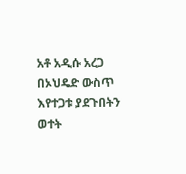አቶ አዲሱ አረጋ በኦህዴድ ውስጥ እየተጋቱ ያደጉበትን ወተት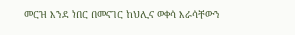መርዝ እንደ ነበር በመናገር ከህሊና ወቀሳ እራሳቸውን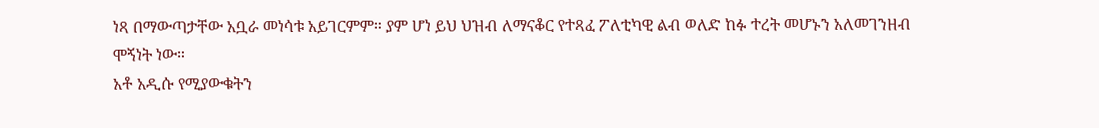ነጻ በማውጣታቸው አቧራ መነሳቱ አይገርምም። ያም ሆነ ይህ ህዝብ ለማናቆር የተጻፈ ፖለቲካዊ ልብ ወለድ ከፉ ተረት መሆኑን አለመገንዘብ ሞኝነት ነው።
አቶ አዲሱ የሚያውቁትን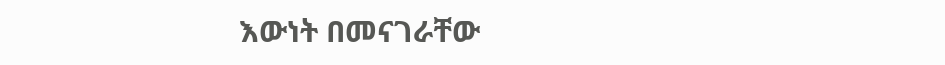እውነት በመናገራቸው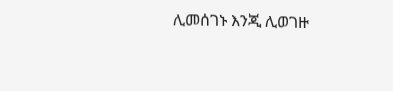ሊመሰገኑ እንጂ ሊወገዙ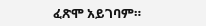ፈጽሞ አይገባም።